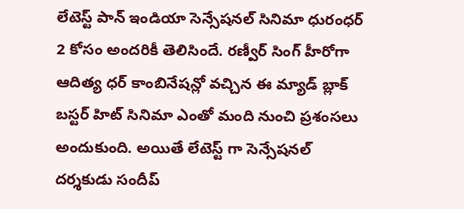లేటెస్ట్ పాన్ ఇండియా సెన్సేషనల్ సినిమా ధురంధర్ 2 కోసం అందరికీ తెలిసిందే. రణ్వీర్ సింగ్ హీరోగా ఆదిత్య ధర్ కాంబినేషన్లో వచ్చిన ఈ మ్యాడ్ బ్లాక్ బస్టర్ హిట్ సినిమా ఎంతో మంది నుంచి ప్రశంసలు అందుకుంది. అయితే లేటెస్ట్ గా సెన్సేషనల్ దర్శకుడు సందీప్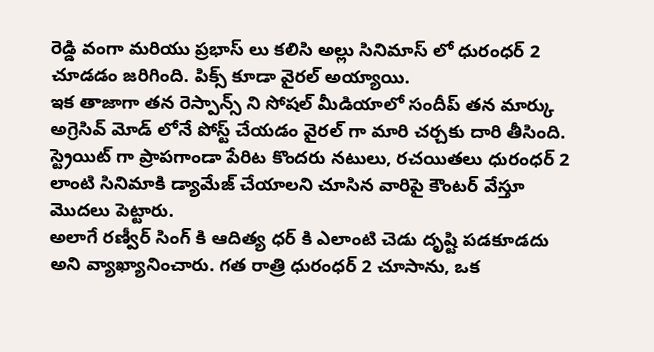రెడ్డి వంగా మరియు ప్రభాస్ లు కలిసి అల్లు సినిమాస్ లో ధురంధర్ 2 చూడడం జరిగింది. పిక్స్ కూడా వైరల్ అయ్యాయి.
ఇక తాజాగా తన రెస్పాన్స్ ని సోషల్ మీడియాలో సందీప్ తన మార్కు అగ్రెసివ్ మోడ్ లోనే పోస్ట్ చేయడం వైరల్ గా మారి చర్చకు దారి తీసింది. స్ట్రెయిట్ గా ప్రాపగాండా పేరిట కొందరు నటులు, రచయితలు ధురంధర్ 2 లాంటి సినిమాకి డ్యామేజ్ చేయాలని చూసిన వారిపై కౌంటర్ వేస్తూ మొదలు పెట్టారు.
అలాగే రణ్వీర్ సింగ్ కి ఆదిత్య ధర్ కి ఎలాంటి చెడు దృష్టి పడకూడదు అని వ్యాఖ్యానించారు. గత రాత్రి ధురంధర్ 2 చూసాను, ఒక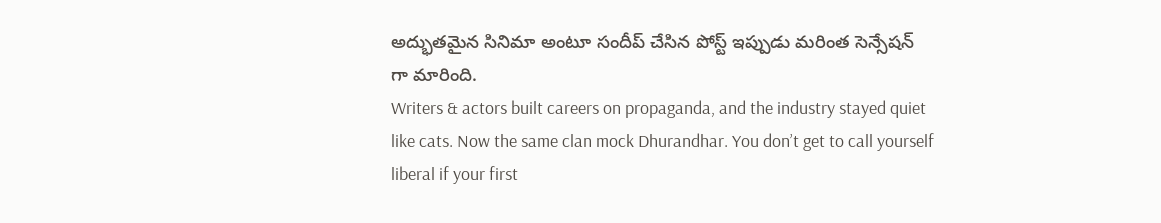అద్భుతమైన సినిమా అంటూ సందీప్ చేసిన పోస్ట్ ఇప్పుడు మరింత సెన్సేషన్ గా మారింది.
Writers & actors built careers on propaganda, and the industry stayed quiet like cats. Now the same clan mock Dhurandhar. You don’t get to call yourself liberal if your first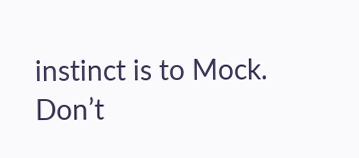instinct is to Mock.
Don’t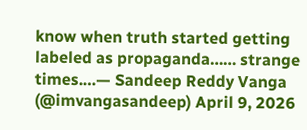know when truth started getting labeled as propaganda…… strange times.…— Sandeep Reddy Vanga (@imvangasandeep) April 9, 2026